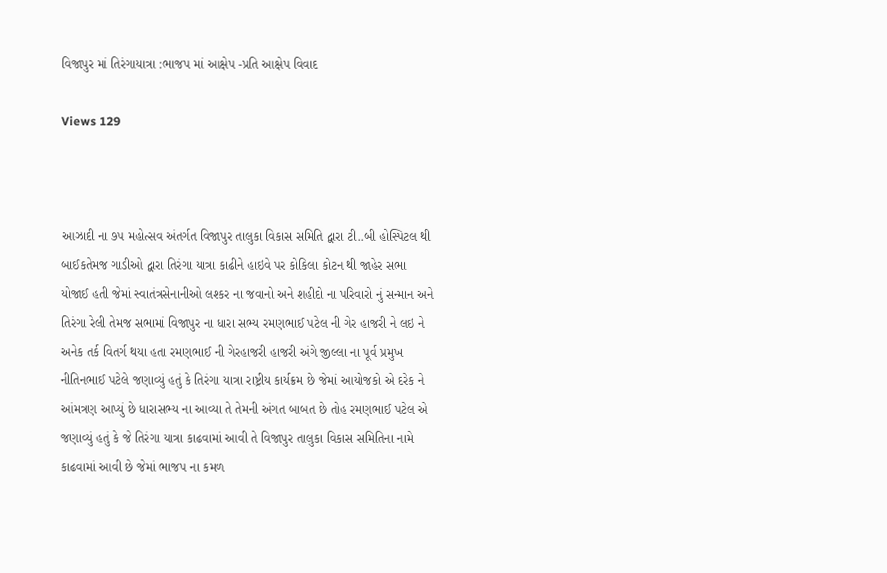વિજાપુર માં તિરંગાયાત્રા :ભાજપ માં આક્ષેપ -પ્રતિ આક્ષેપ વિવાદ

Views 129



આઝાદી ના ૭૫ મહોત્સવ અંતર્ગત વિજાપુર તાલુકા વિકાસ સમિતિ દ્વારા ટી..બી હોસ્પિટલ થી બાઈકતેમજ ગાડીઓ દ્વારા તિરંગા યાત્રા કાઢીને હાઇવે પર કોકિલા કોટન થી જાહેર સભા યોજાઈ હતી જેમાં સ્વાતંત્રસેનાનીઓ લશ્કર ના જવાનો અને શહીદો ના પરિવારો નું સન્માન અને તિરંગા રેલી તેમજ સભામાં વિજાપુર ના ધારા સભ્ય રમણભાઈ પટેલ ની ગેર હાજરી ને લઇ ને અનેક તર્ક વિતર્ગ થયા હતા રમણભાઈ ની ગેરહાજરી હાજરી અંગે જીલ્લા ના પૂર્વ પ્રમુખ નીતિનભાઈ પટેલે જણાવ્યું હતું કે તિરંગા યાત્રા રાષ્ટ્રીય કાર્યક્રમ છે જેમાં આયોજકો એ દરેક ને આંમત્રણ આપ્યું છે ધારાસભ્ય ના આવ્યા તે તેમની અંગત બાબત છે તોહ રમણભાઈ પટેલ એ જણાવ્યું હતું કે જે તિરંગા યાત્રા કાઢવામાં આવી તે વિજાપુર તાલુકા વિકાસ સમિતિના નામે કાઢવામાં આવી છે જેમાં ભાજપ ના કમળ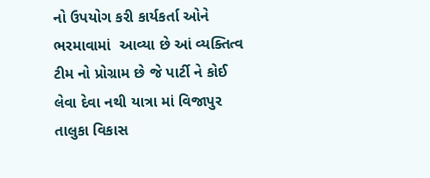નો ઉપયોગ કરી કાર્યકર્તા ઓને ભરમાવામાં  આવ્યા છે આં વ્યક્તિત્વ ટીમ નો પ્રોગ્રામ છે જે પાર્ટી ને કોઈ લેવા દેવા નથી યાત્રા માં વિજાપુર તાલુકા વિકાસ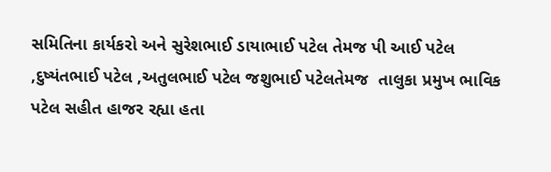સમિતિના કાર્યકરો અને સુરેશભાઈ ડાયાભાઈ પટેલ તેમજ પી આઈ પટેલ ,દુષ્યંતભાઈ પટેલ ,અતુલભાઈ પટેલ જશુભાઈ પટેલતેમજ  તાલુકા પ્રમુખ ભાવિક પટેલ સહીત હાજર રહ્યા હતા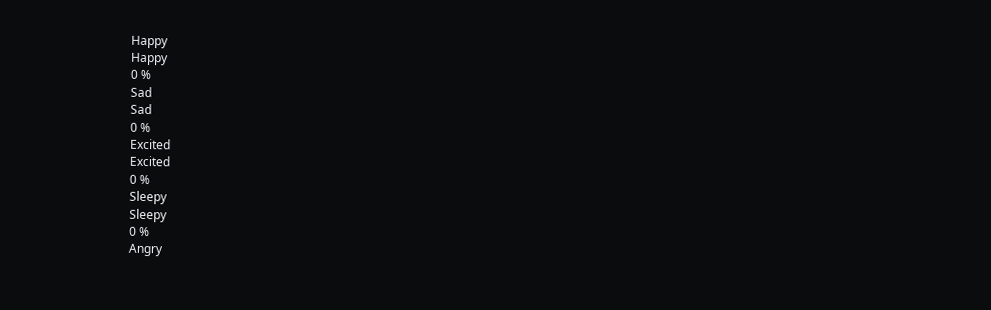Happy
Happy
0 %
Sad
Sad
0 %
Excited
Excited
0 %
Sleepy
Sleepy
0 %
Angry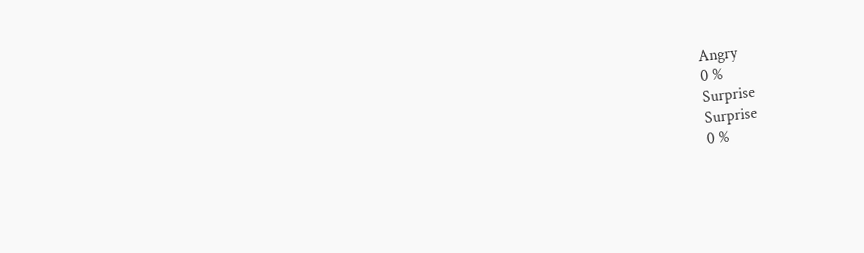Angry
0 %
Surprise
Surprise
0 %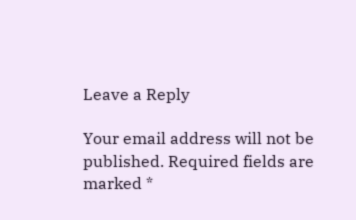Leave a Reply

Your email address will not be published. Required fields are marked *